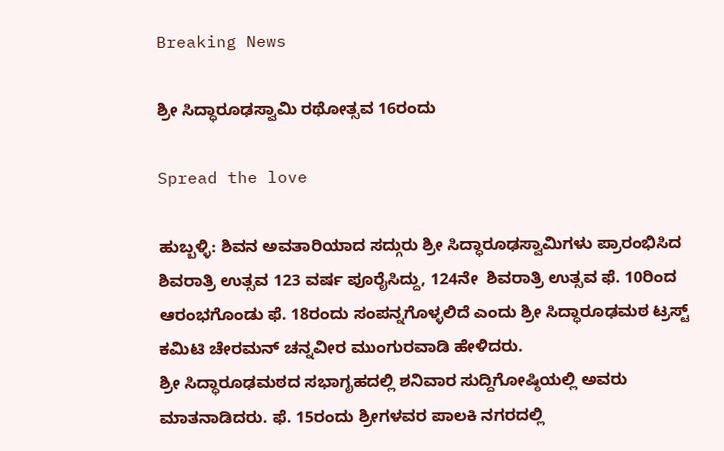Breaking News

ಶ್ರೀ ಸಿದ್ಧಾರೂಢಸ್ವಾಮಿ ರಥೋತ್ಸವ 16ರಂದು

Spread the love

ಹುಬ್ಬಳ್ಳಿ: ಶಿವನ ಅವತಾರಿಯಾದ ಸದ್ಗುರು ಶ್ರೀ ಸಿದ್ಧಾರೂಢಸ್ವಾಮಿಗಳು ಪ್ರಾರಂಭಿಸಿದ ಶಿವರಾತ್ರಿ ಉತ್ಸವ 123 ವರ್ಷ ಪೂರೈಸಿದ್ದು, 124ನೇ  ಶಿವರಾತ್ರಿ ಉತ್ಸವ ಫೆ. 10ರಿಂದ ಆರಂಭಗೊಂಡು ಫೆ. 18ರಂದು ಸಂಪನ್ನಗೊಳ್ಳಲಿದೆ ಎಂದು ಶ್ರೀ ಸಿದ್ಧಾರೂಢಮಠ ಟ್ರಸ್ಟ್ ಕಮಿಟಿ ಚೇರಮನ್ ಚನ್ನವೀರ ಮುಂಗುರವಾಡಿ ಹೇಳಿದರು.
ಶ್ರೀ ಸಿದ್ಧಾರೂಢಮಠದ ಸಭಾಗೃಹದಲ್ಲಿ ಶನಿವಾರ ಸುದ್ದಿಗೋಷ್ಠಿಯಲ್ಲಿ ಅವರು ಮಾತನಾಡಿದರು. ಫೆ. 15ರಂದು ಶ್ರೀಗಳವರ ಪಾಲಕಿ ನಗರದಲ್ಲಿ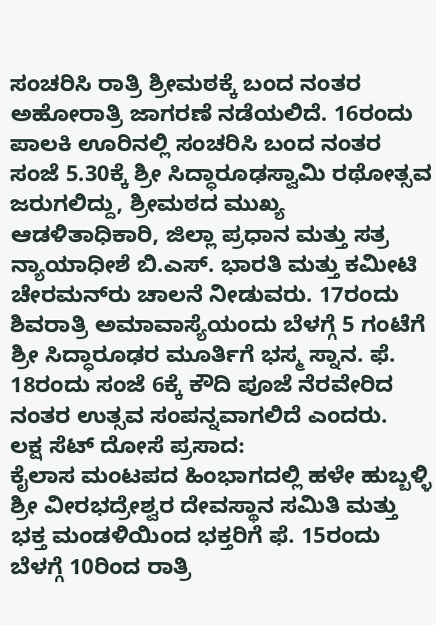ಸಂಚರಿಸಿ ರಾತ್ರಿ ಶ್ರೀಮಠಕ್ಕೆ ಬಂದ ನಂತರ ಅಹೋರಾತ್ರಿ ಜಾಗರಣೆ ನಡೆಯಲಿದೆ. 16ರಂದು ಪಾಲಕಿ ಊರಿನಲ್ಲಿ ಸಂಚರಿಸಿ ಬಂದ ನಂತರ ಸಂಜೆ 5.30ಕ್ಕೆ ಶ್ರೀ ಸಿದ್ಧಾರೂಢಸ್ವಾಮಿ ರಥೋತ್ಸವ ಜರುಗಲಿದ್ದು, ಶ್ರೀಮಠದ ಮುಖ್ಯ ಆಡಳಿತಾಧಿಕಾರಿ, ಜಿಲ್ಲಾ ಪ್ರಧಾನ ಮತ್ತು ಸತ್ರ ನ್ಯಾಯಾಧೀಶೆ ಬಿ.ಎಸ್. ಭಾರತಿ ಮತ್ತು ಕಮೀಟಿ ಚೇರಮನ್‌ರು ಚಾಲನೆ ನೀಡುವರು. 17ರಂದು ಶಿವರಾತ್ರಿ ಅಮಾವಾಸ್ಯೆಯಂದು ಬೆಳಗ್ಗೆ 5 ಗಂಟೆಗೆ ಶ್ರೀ ಸಿದ್ಧಾರೂಢರ ಮೂರ್ತಿಗೆ ಭಸ್ಮ ಸ್ನಾನ. ಫೆ. 18ರಂದು ಸಂಜೆ 6ಕ್ಕೆ ಕೌದಿ ಪೂಜೆ ನೆರವೇರಿದ ನಂತರ ಉತ್ಸವ ಸಂಪನ್ನವಾಗಲಿದೆ ಎಂದರು.
ಲಕ್ಷ ಸೆಟ್ ದೋಸೆ ಪ್ರಸಾದ:
ಕೈಲಾಸ ಮಂಟಪದ ಹಿಂಭಾಗದಲ್ಲಿ ಹಳೇ ಹುಬ್ಬಳ್ಳಿ ಶ್ರೀ ವೀರಭದ್ರೇಶ್ವರ ದೇವಸ್ಥಾನ ಸಮಿತಿ ಮತ್ತು ಭಕ್ತ ಮಂಡಳಿಯಿಂದ ಭಕ್ತರಿಗೆ ಫೆ. 15ರಂದು ಬೆಳಗ್ಗೆ 10ರಿಂದ ರಾತ್ರಿ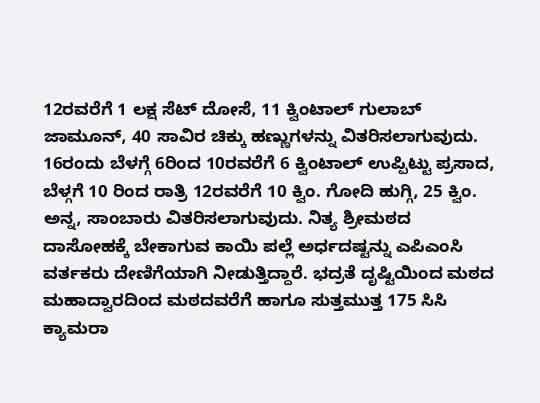12ರವರೆಗೆ 1 ಲಕ್ಷ ಸೆಟ್ ದೋಸೆ, 11 ಕ್ವಿಂಟಾಲ್ ಗುಲಾಬ್ ಜಾಮೂನ್, 40 ಸಾವಿರ ಚಿಕ್ಕು ಹಣ್ಣುಗಳನ್ನು ವಿತರಿಸಲಾಗುವುದು. 16ರಂದು ಬೆಳಗ್ಗೆ 6ರಿಂದ 10ರವರೆಗೆ 6 ಕ್ವಿಂಟಾಲ್ ಉಪ್ಪಿಟ್ಟು ಪ್ರಸಾದ, ಬೆಳ್ಗಗೆ 10 ರಿಂದ ರಾತ್ರಿ 12ರವರೆಗೆ 10 ಕ್ವಿಂ. ಗೋದಿ ಹುಗ್ಗಿ, 25 ಕ್ವಿಂ. ಅನ್ನ, ಸಾಂಬಾರು ವಿತರಿಸಲಾಗುವುದು. ನಿತ್ಯ ಶ್ರೀಮಠದ ದಾಸೋಹಕ್ಕೆ ಬೇಕಾಗುವ ಕಾಯಿ ಪಲ್ಲೆ ಅರ್ಧದಷ್ಟನ್ನು ಎಪಿಎಂಸಿ ವರ್ತಕರು ದೇಣಿಗೆಯಾಗಿ ನೀಡುತ್ತಿದ್ದಾರೆ. ಭದ್ರತೆ ದೃಷ್ಟಿಯಿಂದ ಮಠದ ಮಹಾದ್ವಾರದಿಂದ ಮಠದವರೆಗೆ ಹಾಗೂ ಸುತ್ತಮುತ್ತ 175 ಸಿಸಿ ಕ್ಯಾಮರಾ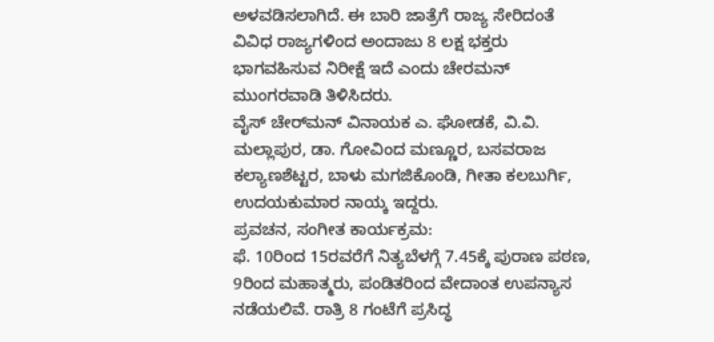ಅಳವಡಿಸಲಾಗಿದೆ. ಈ ಬಾರಿ ಜಾತ್ರೆಗೆ ರಾಜ್ಯ ಸೇರಿದಂತೆ ವಿವಿಧ ರಾಜ್ಯಗಳಿಂದ ಅಂದಾಜು 8 ಲಕ್ಷ ಭಕ್ತರು ಭಾಗವಹಿಸುವ ನಿರೀಕ್ಷೆ ಇದೆ ಎಂದು ಚೇರಮನ್ ಮುಂಗರವಾಡಿ ತಿಳಿಸಿದರು.
ವೈಸ್ ಚೇರ್‌ಮನ್ ವಿನಾಯಕ ಎ. ಘೋಡಕೆ, ವಿ.ವಿ. ಮಲ್ಲಾಪುರ, ಡಾ. ಗೋವಿಂದ ಮಣ್ಣೂರ, ಬಸವರಾಜ ಕಲ್ಯಾಣಶೆಟ್ಟರ, ಬಾಳು ಮಗಜಿಕೊಂಡಿ, ಗೀತಾ ಕಲಬುರ್ಗಿ, ಉದಯಕುಮಾರ ನಾಯ್ಕ ಇದ್ದರು.
ಪ್ರವಚನ, ಸಂಗೀತ ಕಾರ್ಯಕ್ರಮ:
ಫೆ. 10ರಿಂದ 15ರವರೆಗೆ ನಿತ್ಯಬೆಳಗ್ಗೆ 7.45ಕ್ಕೆ ಪುರಾಣ ಪಠಣ, 9ರಿಂದ ಮಹಾತ್ಮರು, ಪಂಡಿತರಿಂದ ವೇದಾಂತ ಉಪನ್ಯಾಸ ನಡೆಯಲಿವೆ. ರಾತ್ರಿ 8 ಗಂಟೆಗೆ ಪ್ರಸಿದ್ಧ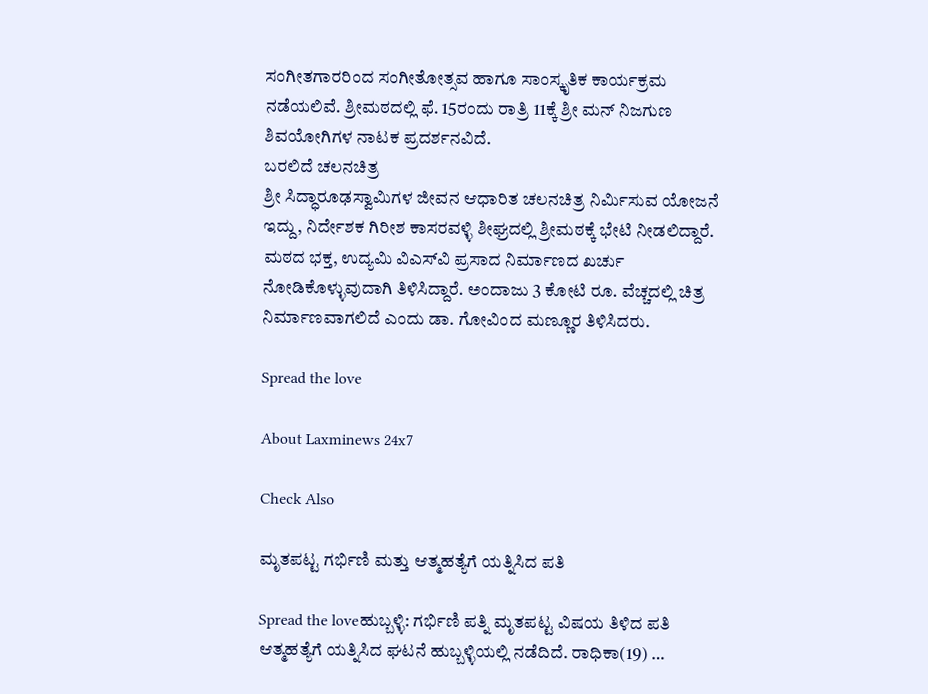ಸಂಗೀತಗಾರರಿಂದ ಸಂಗೀತೋತ್ಸವ ಹಾಗೂ ಸಾಂಸ್ಕೃತಿಕ ಕಾರ್ಯಕ್ರಮ ನಡೆಯಲಿವೆ. ಶ್ರೀಮಠದಲ್ಲಿ ಫೆ. 15ರಂದು ರಾತ್ರಿ 11ಕ್ಕೆ ಶ್ರೀ ಮನ್ ನಿಜಗುಣ ಶಿವಯೋಗಿಗಳ ನಾಟಕ ಪ್ರದರ್ಶನವಿದೆ.
ಬರಲಿದೆ ಚಲನಚಿತ್ರ
ಶ್ರೀ ಸಿದ್ಧಾರೂಢಸ್ವಾಮಿಗಳ ಜೀವನ ಆಧಾರಿತ ಚಲನಚಿತ್ರ ನಿರ್ಮಿಸುವ ಯೋಜನೆ ಇದ್ದು, ನಿರ್ದೇಶಕ ಗಿರೀಶ ಕಾಸರವಳ್ಳಿ ಶೀಘ್ರದಲ್ಲಿ ಶ್ರೀಮಠಕ್ಕೆ ಭೇಟಿ ನೀಡಲಿದ್ದಾರೆ. ಮಠದ ಭಕ್ತ, ಉದ್ಯಮಿ ವಿಎಸ್‌ವಿ ಪ್ರಸಾದ ನಿರ್ಮಾಣದ ಖರ್ಚು ನೋಡಿಕೊಳ್ಳುವುದಾಗಿ ತಿಳಿಸಿದ್ದಾರೆ. ಅಂದಾಜು 3 ಕೋಟಿ ರೂ. ವೆಚ್ಚದಲ್ಲಿ ಚಿತ್ರ ನಿರ್ಮಾಣವಾಗಲಿದೆ ಎಂದು ಡಾ. ಗೋವಿಂದ ಮಣ್ಣೂರ ತಿಳಿಸಿದರು.

Spread the love

About Laxminews 24x7

Check Also

ಮೃತಪಟ್ಟ ಗರ್ಭಿಣಿ ಮತ್ತು ಆತ್ಮಹತ್ಯೆಗೆ ಯತ್ನಿಸಿದ ಪತಿ

Spread the loveಹುಬ್ಬಳ್ಳಿ: ಗರ್ಭಿಣಿ ಪತ್ನಿ ಮೃತಪಟ್ಟ ವಿಷಯ ತಿಳಿದ ಪತಿ ಆತ್ಮಹತ್ಯೆಗೆ ಯತ್ನಿಸಿದ ಘಟನೆ ಹುಬ್ಬಳ್ಳಿಯಲ್ಲಿ ನಡೆದಿದೆ. ರಾಧಿಕಾ(19) …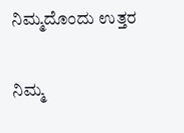ನಿಮ್ಮದೊಂದು ಉತ್ತರ

ನಿಮ್ಮ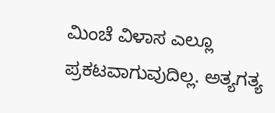ಮಿಂಚೆ ವಿಳಾಸ ಎಲ್ಲೂ ಪ್ರಕಟವಾಗುವುದಿಲ್ಲ. ಅತ್ಯಗತ್ಯ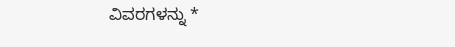ವಿವರಗಳನ್ನು *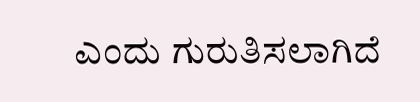ಎಂದು ಗುರುತಿಸಲಾಗಿದೆ